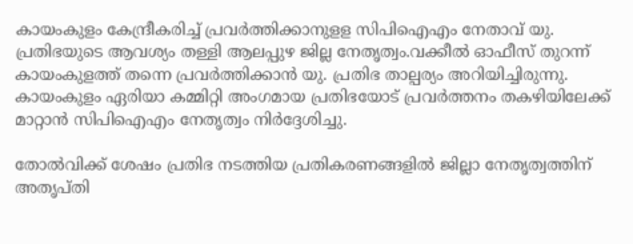കായംകുളം കേന്ദ്രീകരിച്ച്‌ പ്രവർത്തിക്കാനുളള സിപിഐഎം നേതാവ് യു. പ്രതിഭയുടെ ആവശ്യം തള്ളി ആലപ്പുഴ ജില്ല നേതൃത്വം.വക്കീല്‍ ഓഫീസ് തുറന്ന് കായംകുളത്ത് തന്നെ പ്രവർത്തിക്കാൻ യു. പ്രതിഭ താല്പര്യം അറിയിച്ചിരുന്നു. കായംകുളം ഏരിയാ കമ്മിറ്റി അംഗമായ പ്രതിഭയോട് പ്രവർത്തനം തകഴിയിലേക്ക് മാറ്റാൻ സിപിഐഎം നേതൃത്വം നിർദ്ദേശിച്ചു.

തോല്‍വിക്ക് ശേഷം പ്രതിഭ നടത്തിയ പ്രതികരണങ്ങളില്‍ ജില്ലാ നേതൃത്വത്തിന് അതൃപ്തി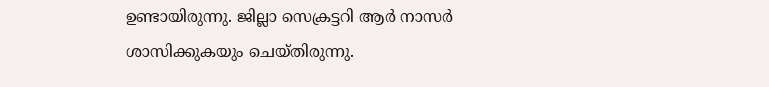ഉണ്ടായിരുന്നു. ജില്ലാ സെക്രട്ടറി ആർ നാസർ ശാസിക്കുകയും ചെയ്തിരുന്നു.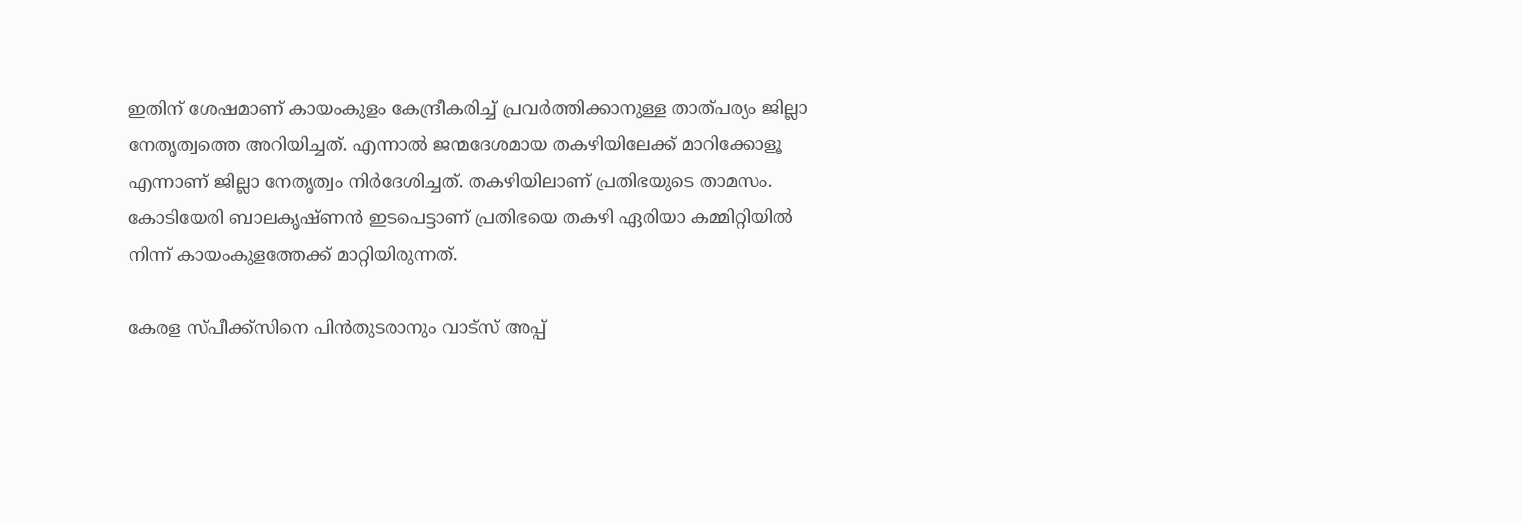ഇതിന് ശേഷമാണ് കായംകുളം കേന്ദ്രീകരിച്ച്‌ പ്രവർത്തിക്കാനുള്ള താത്പര്യം ജില്ലാ നേതൃത്വത്തെ അറിയിച്ചത്. എന്നാല്‍ ജന്മദേശമായ തകഴിയിലേക്ക് മാറിക്കോളൂ എന്നാണ് ജില്ലാ നേതൃത്വം നിർദേശിച്ചത്. തകഴിയിലാണ് പ്രതിഭയുടെ താമസം. കോടിയേരി ബാലക‍ൃഷ്ണൻ‌ ഇടപെട്ടാണ് പ്രതിഭയെ തകഴി ഏരിയാ കമ്മിറ്റിയില്‍ നിന്ന് കായംകുളത്തേക്ക് മാറ്റിയിരുന്നത്.

കേരള സ്പീക്ക്സിനെ പിൻതുടരാനും വാട്സ് അപ്പ്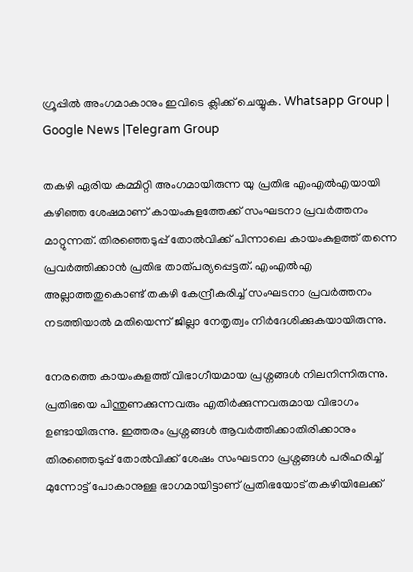ഗ്രൂപ്പിൽ അംഗമാകാനും ഇവിടെ ക്ലിക്ക് ചെയ്യുക. Whatsapp Group | Google News |Telegram Group

തകഴി ഏരിയ കമ്മിറ്റി അംഗമായിരുന്ന യു പ്രതിഭ എംഎല്‍എയായി കഴിഞ്ഞ ശേഷമാണ് കായംകുളത്തേക്ക് സംഘടനാ പ്രവർത്തനം മാറ്റുന്നത്. തിരഞ്ഞെടുപ്പ് തോല്‍വിക്ക് പിന്നാലെ കായംകുളത്ത് തന്നെ പ്രവർത്തിക്കാൻ പ്രതിഭ താത്പര്യപ്പെട്ടത്. എംഎല്‍എ അല്ലാത്തതുകൊണ്ട് തകഴി കേന്ദ്രീകരിച്ച്‌ സംഘടനാ പ്രവർത്തനം നടത്തിയാല്‍ മതിയെന്ന് ജില്ലാ നേതൃത്വം നിർദേശിക്കുകയായിരുന്നു.

നേരത്തെ കായംകുളത്ത് വിഭാഗീയമായ പ്രശ്നങ്ങള്‍ നിലനിന്നിരുന്നു. പ്രതിഭയെ പിന്തുണക്കുന്നവരും എതിർക്കുന്നവരുമായ വിഭാഗം ഉണ്ടായിരുന്നു. ഇത്തരം പ്രശ്നങ്ങള്‍ ആവർത്തിക്കാതിരിക്കാനും തിരഞ്ഞെടുപ്പ് തോല്‍വിക്ക് ശേഷം സംഘടനാ പ്രശ്നങ്ങള്‍ പരിഹരിച്ച്‌ മുന്നോട്ട് പോകാനുള്ള ഭാഗമായിട്ടാണ് പ്രതിഭയോട് തകഴിയിലേക്ക്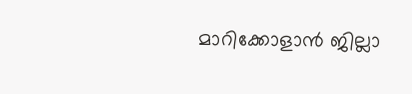മാറിക്കോളാൻ ജില്ലാ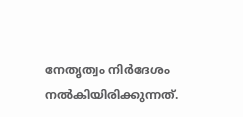നേതൃത്വം നിർദേശം നല്‍കിയിരിക്കുന്നത്.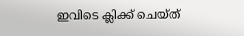ഇവിടെ ക്ലിക്ക് ചെയ്ത്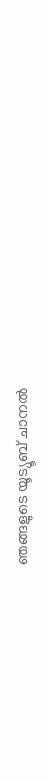ഞങ്ങളുടെ യൂട്യൂബ് ചാനൽ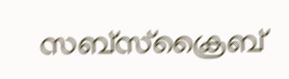സബ്സ്ക്രൈബ്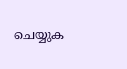ചെയ്യുക